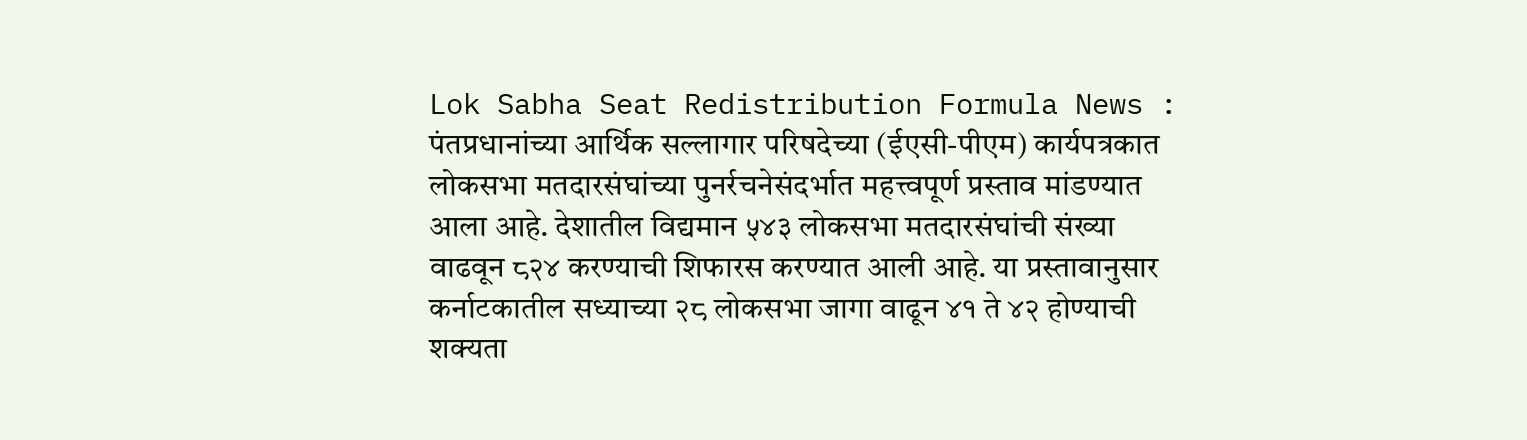Lok Sabha Seat Redistribution Formula News : पंतप्रधानांच्या आर्थिक सल्लागार परिषदेच्या (ईएसी-पीएम) कार्यपत्रकात लोकसभा मतदारसंघांच्या पुनर्रचनेसंदर्भात महत्त्वपूर्ण प्रस्ताव मांडण्यात आला आहे. देशातील विद्यमान ५४३ लोकसभा मतदारसंघांची संख्या वाढवून ८२४ करण्याची शिफारस करण्यात आली आहे. या प्रस्तावानुसार कर्नाटकातील सध्याच्या २८ लोकसभा जागा वाढून ४१ ते ४२ होण्याची शक्यता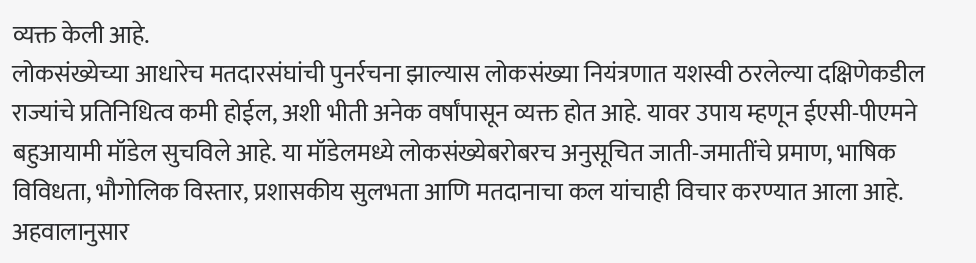व्यक्त केली आहे.
लोकसंख्येच्या आधारेच मतदारसंघांची पुनर्रचना झाल्यास लोकसंख्या नियंत्रणात यशस्वी ठरलेल्या दक्षिणेकडील राज्यांचे प्रतिनिधित्व कमी होईल, अशी भीती अनेक वर्षांपासून व्यक्त होत आहे. यावर उपाय म्हणून ईएसी-पीएमने बहुआयामी मॉडेल सुचविले आहे. या मॉडेलमध्ये लोकसंख्येबरोबरच अनुसूचित जाती-जमातींचे प्रमाण, भाषिक विविधता, भौगोलिक विस्तार, प्रशासकीय सुलभता आणि मतदानाचा कल यांचाही विचार करण्यात आला आहे.
अहवालानुसार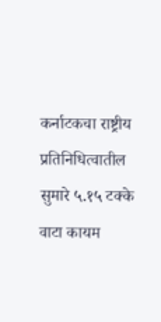कर्नाटकचा राष्ट्रीय प्रतिनिधित्वातील सुमारे ५.१५ टक्के वाटा कायम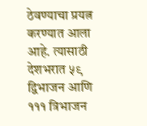ठेवण्याचा प्रयत्न करण्यात आला आहे. त्यासाठी देशभरात ५९ द्विभाजन आणि १११ त्रिभाजन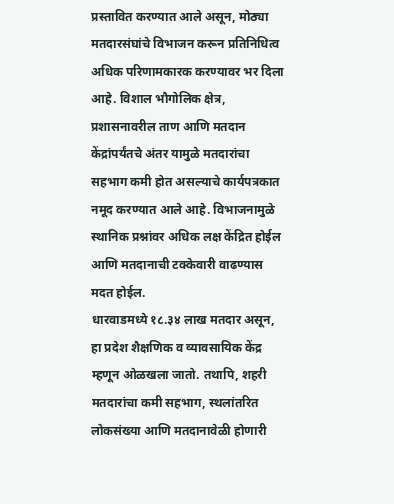प्रस्तावित करण्यात आले असून, मोठ्या मतदारसंघांचे विभाजन करून प्रतिनिधित्व अधिक परिणामकारक करण्यावर भर दिला आहे. विशाल भौगोलिक क्षेत्र, प्रशासनावरील ताण आणि मतदान केंद्रांपर्यंतचे अंतर यामुळे मतदारांचा सहभाग कमी होत असल्याचे कार्यपत्रकात नमूद करण्यात आले आहे. विभाजनामुळे स्थानिक प्रश्नांवर अधिक लक्ष केंद्रित होईल आणि मतदानाची टक्केवारी वाढण्यास मदत होईल.
धारवाडमध्ये १८.३४ लाख मतदार असून, हा प्रदेश शैक्षणिक व व्यावसायिक केंद्र म्हणून ओळखला जातो. तथापि, शहरी मतदारांचा कमी सहभाग, स्थलांतरित लोकसंख्या आणि मतदानावेळी होणारी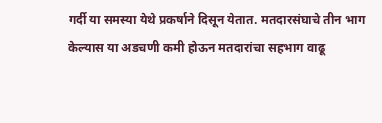गर्दी या समस्या येथे प्रकर्षाने दिसून येतात. मतदारसंघाचे तीन भाग केल्यास या अडचणी कमी होऊन मतदारांचा सहभाग वाढू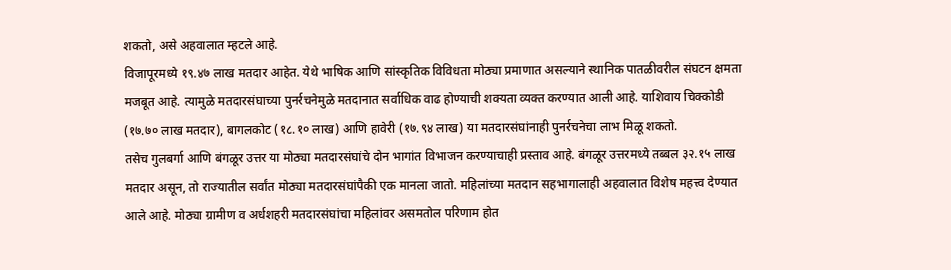शकतो, असे अहवालात म्हटले आहे.
विजापूरमध्ये १९.४७ लाख मतदार आहेत. येथे भाषिक आणि सांस्कृतिक विविधता मोठ्या प्रमाणात असल्याने स्थानिक पातळीवरील संघटन क्षमता मजबूत आहे. त्यामुळे मतदारसंघाच्या पुनर्रचनेमुळे मतदानात सर्वाधिक वाढ होण्याची शक्यता व्यक्त करण्यात आली आहे. याशिवाय चिक्कोडी (१७.७० लाख मतदार), बागलकोट (१८.१० लाख) आणि हावेरी (१७.९४ लाख) या मतदारसंघांनाही पुनर्रचनेचा लाभ मिळू शकतो.
तसेच गुलबर्गा आणि बंगळूर उत्तर या मोठ्या मतदारसंघांचे दोन भागांत विभाजन करण्याचाही प्रस्ताव आहे. बंगळूर उत्तरमध्ये तब्बल ३२.१५ लाख मतदार असून, तो राज्यातील सर्वांत मोठ्या मतदारसंघांपैकी एक मानला जातो. महिलांच्या मतदान सहभागालाही अहवालात विशेष महत्त्व देण्यात आले आहे. मोठ्या ग्रामीण व अर्धशहरी मतदारसंघांचा महिलांवर असमतोल परिणाम होत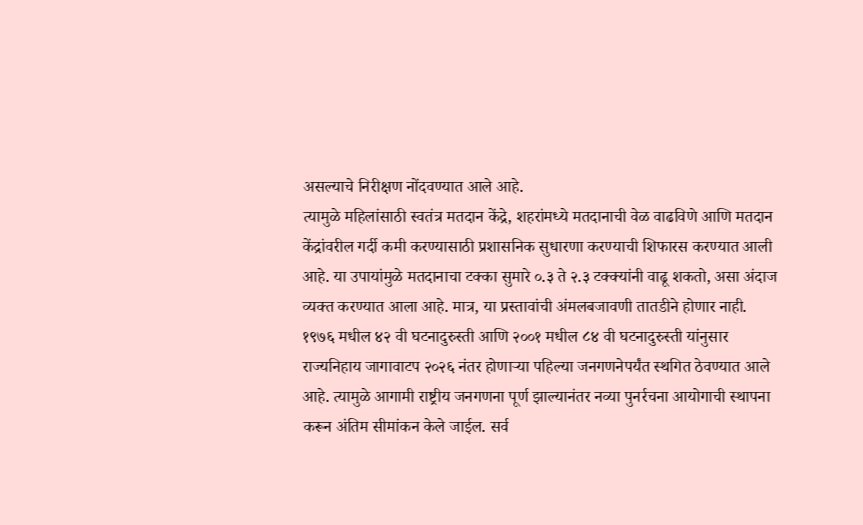असल्याचे निरीक्षण नोंदवण्यात आले आहे.
त्यामुळे महिलांसाठी स्वतंत्र मतदान केंद्रे, शहरांमध्ये मतदानाची वेळ वाढविणे आणि मतदान केंद्रांवरील गर्दी कमी करण्यासाठी प्रशासनिक सुधारणा करण्याची शिफारस करण्यात आली आहे. या उपायांमुळे मतदानाचा टक्का सुमारे ०.३ ते २.३ टक्क्यांनी वाढू शकतो, असा अंदाज व्यक्त करण्यात आला आहे. मात्र, या प्रस्तावांची अंमलबजावणी तातडीने होणार नाही.
१९७६ मधील ४२ वी घटनादुरुस्ती आणि २००१ मधील ८४ वी घटनादुरुस्ती यांनुसार राज्यनिहाय जागावाटप २०२६ नंतर होणाऱ्या पहिल्या जनगणनेपर्यंत स्थगित ठेवण्यात आले आहे. त्यामुळे आगामी राष्ट्रीय जनगणना पूर्ण झाल्यानंतर नव्या पुनर्रचना आयोगाची स्थापना करून अंतिम सीमांकन केले जाईल. सर्व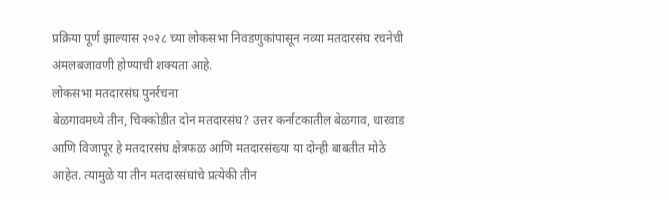प्रक्रिया पूर्ण झाल्यास २०२८ च्या लोकसभा निवडणुकांपासून नव्या मतदारसंघ रचनेची अंमलबजावणी होण्याची शक्यता आहे.
लोकसभा मतदारसंघ पुनर्रचना
बेळगावमध्ये तीन, चिक्कोडीत दोन मतदारसंघ? उत्तर कर्नाटकातील बेळगाव, धारवाड आणि विजापूर हे मतदारसंघ क्षेत्रफळ आणि मतदारसंख्या या दोन्ही बाबतीत मोठे आहेत. त्यामुळे या तीन मतदारसंघांचे प्रत्येकी तीन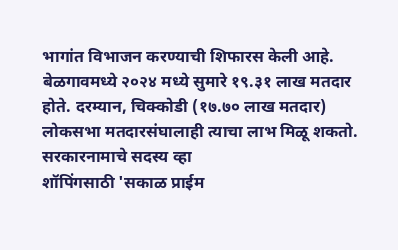भागांत विभाजन करण्याची शिफारस केली आहे. बेळगावमध्ये २०२४ मध्ये सुमारे १९.३१ लाख मतदार होते. दरम्यान, चिक्कोडी (१७.७० लाख मतदार) लोकसभा मतदारसंघालाही त्याचा लाभ मिळू शकतो.
सरकारनामाचे सदस्य व्हा
शॉपिंगसाठी 'सकाळ प्राईम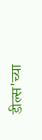डील्स'च्या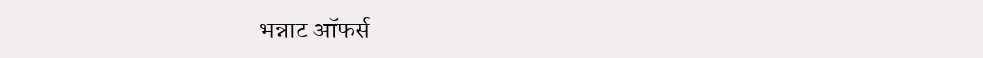भन्नाट ऑफर्स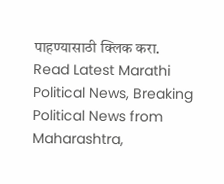पाहण्यासाठी क्लिक करा.
Read Latest Marathi Political News, Breaking Political News from Maharashtra,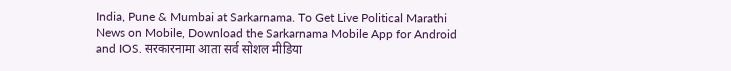India, Pune & Mumbai at Sarkarnama. To Get Live Political Marathi News on Mobile, Download the Sarkarnama Mobile App for Android and IOS. सरकारनामा आता सर्व सोशल मीडिया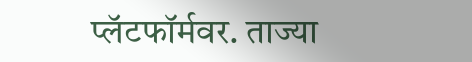प्लॅटफॉर्मवर. ताज्या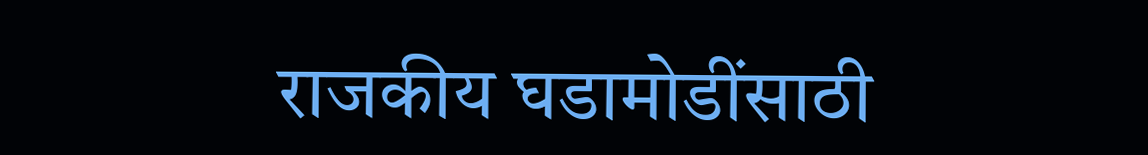राजकीय घडामोडींसाठी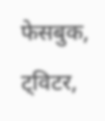फेसबुक, ट्विटर,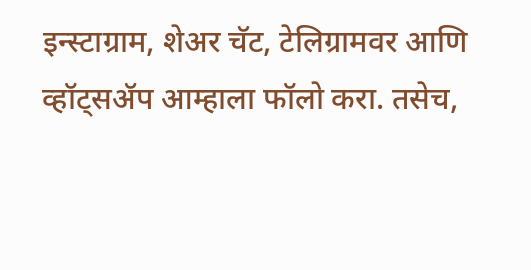इन्स्टाग्राम, शेअर चॅट, टेलिग्रामवर आणि व्हॉट्सॲप आम्हाला फॉलो करा. तसेच,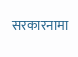सरकारनामा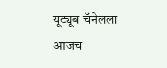यूट्यूब चॅनेलला आजच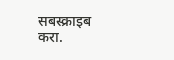सबस्क्राइब करा.